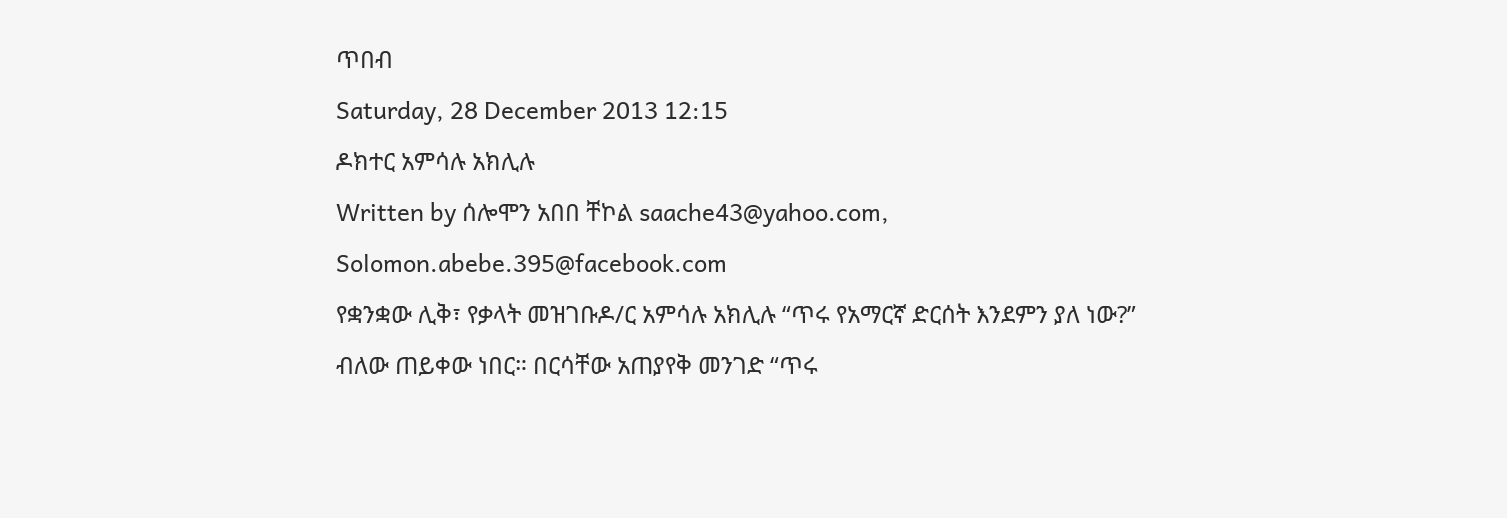ጥበብ
Saturday, 28 December 2013 12:15
ዶክተር አምሳሉ አክሊሉ
Written by ሰሎሞን አበበ ቸኮል saache43@yahoo.com, Solomon.abebe.395@facebook.com
የቋንቋው ሊቅ፣ የቃላት መዝገቡዶ/ር አምሳሉ አክሊሉ “ጥሩ የአማርኛ ድርሰት እንደምን ያለ ነው?” ብለው ጠይቀው ነበር። በርሳቸው አጠያየቅ መንገድ “ጥሩ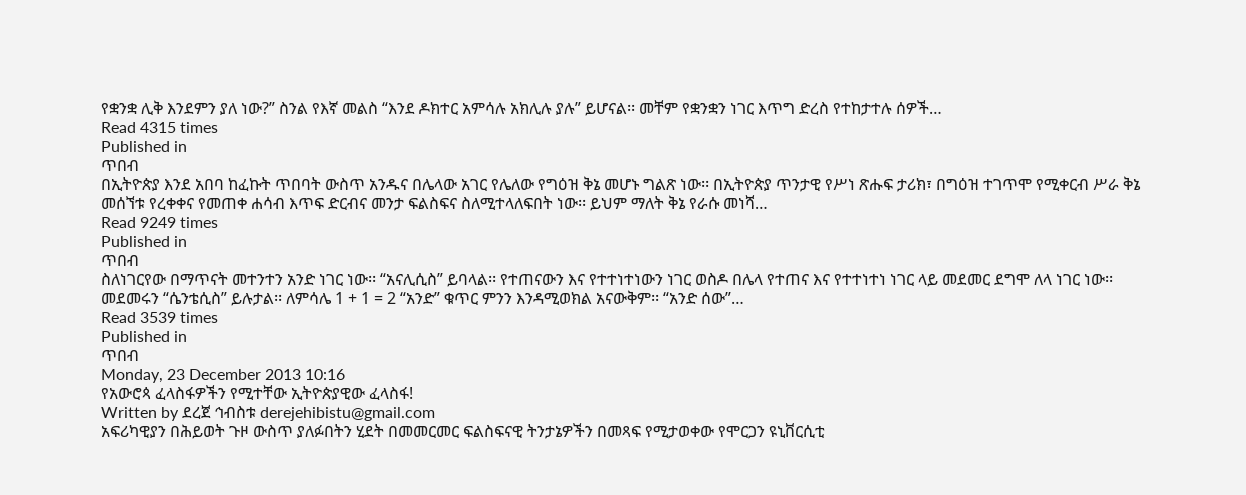የቋንቋ ሊቅ እንደምን ያለ ነው?” ስንል የእኛ መልስ “እንደ ዶክተር አምሳሉ አክሊሉ ያሉ” ይሆናል፡፡ መቸም የቋንቋን ነገር እጥግ ድረስ የተከታተሉ ሰዎች…
Read 4315 times
Published in
ጥበብ
በኢትዮጵያ እንደ አበባ ከፈኩት ጥበባት ውስጥ አንዱና በሌላው አገር የሌለው የግዕዝ ቅኔ መሆኑ ግልጽ ነው፡፡ በኢትዮጵያ ጥንታዊ የሥነ ጽሑፍ ታሪክ፣ በግዕዝ ተገጥሞ የሚቀርብ ሥራ ቅኔ መሰኘቱ የረቀቀና የመጠቀ ሐሳብ እጥፍ ድርብና መንታ ፍልስፍና ስለሚተላለፍበት ነው፡፡ ይህም ማለት ቅኔ የራሱ መነሻ…
Read 9249 times
Published in
ጥበብ
ስለነገርየው በማጥናት መተንተን አንድ ነገር ነው፡፡ “አናሊሲስ” ይባላል፡፡ የተጠናውን እና የተተነተነውን ነገር ወስዶ በሌላ የተጠና እና የተተነተነ ነገር ላይ መደመር ደግሞ ለላ ነገር ነው፡፡ መደመሩን “ሴንቴሲስ” ይሉታል፡፡ ለምሳሌ 1 + 1 = 2 “አንድ” ቁጥር ምንን እንዳሚወክል አናውቅም፡፡ “አንድ ሰው”…
Read 3539 times
Published in
ጥበብ
Monday, 23 December 2013 10:16
የአውሮጳ ፈላስፋዎችን የሚተቸው ኢትዮጵያዊው ፈላስፋ!
Written by ደረጀ ኅብስቱ derejehibistu@gmail.com
አፍሪካዊያን በሕይወት ጉዞ ውስጥ ያለፉበትን ሂደት በመመርመር ፍልስፍናዊ ትንታኔዎችን በመጻፍ የሚታወቀው የሞርጋን ዩኒቨርሲቲ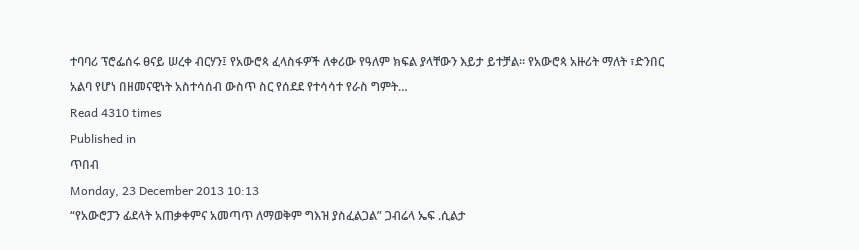ተባባሪ ፕሮፌሰሩ ፀናይ ሠረቀ ብርሃን፤ የአውሮጳ ፈላስፋዎች ለቀሪው የዓለም ክፍል ያላቸውን እይታ ይተቻል። የአውሮጳ አዙሪት ማለት ፣ድንበር አልባ የሆነ በዘመናዊነት አስተሳሰብ ውስጥ ስር የሰደደ የተሳሳተ የራስ ግምት…
Read 4310 times
Published in
ጥበብ
Monday, 23 December 2013 10:13
“የአውሮፓን ፊደላት አጠቃቀምና አመጣጥ ለማወቅም ግእዝ ያስፈልጋል” ጋብሬላ ኤፍ .ሲልታ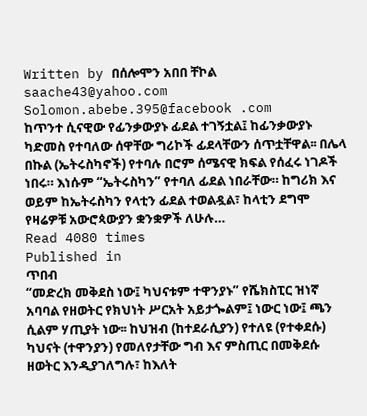Written by በሰሎሞን አበበ ቸኮል saache43@yahoo.com Solomon.abebe.395@facebook .com
ከጥንተ ሲናዊው የፊንቃውያኑ ፊደል ተገኝቷል፤ ከፊንቃውያኑ ካድመስ የተባለው ሰዋቸው ግሪኮች ፊደላቸውን ሰጥቷቸዋል፡፡ በሌላ በኩል (ኤትሩስካኖች) የተባሉ በሮም ሰሜናዊ ክፍል የሰፈሩ ነገዶች ነበሩ። እነሱም “ኤትሩስካን” የተባለ ፊደል ነበራቸው። ከግሪክ እና ወይም ከኤትሩስካን የላቲን ፊደል ተወልዷል፣ ከላቲን ደግሞ የዛሬዎቹ አውሮጳውያን ቋንቋዎች ለሁሉ…
Read 4080 times
Published in
ጥበብ
“መድረክ መቅደስ ነው፤ ካህናቱም ተዋንያኑ” የሼክስፒር ዝነኛ አባባል የዘወትር የክህነት ሥርአት አይታጐልም፤ ነውር ነው፤ ጫን ሲልም ሃጢያት ነው፡፡ ከህዝብ (ከተደራሲያን) የተለዩ (የተቀደሱ) ካህናት (ተዋንያን) የመለየታቸው ግብ እና ምስጢር በመቅደሱ ዘወትር እንዲያገለግሉ፣ ከእለት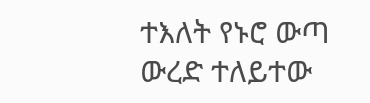ተእለት የኑሮ ውጣ ውረድ ተለይተው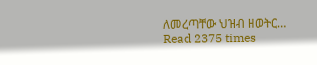ለመረጣቸው ህዝብ ዘወትር…
Read 2375 times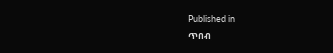Published in
ጥበብ